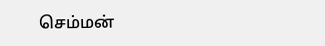செம்மன்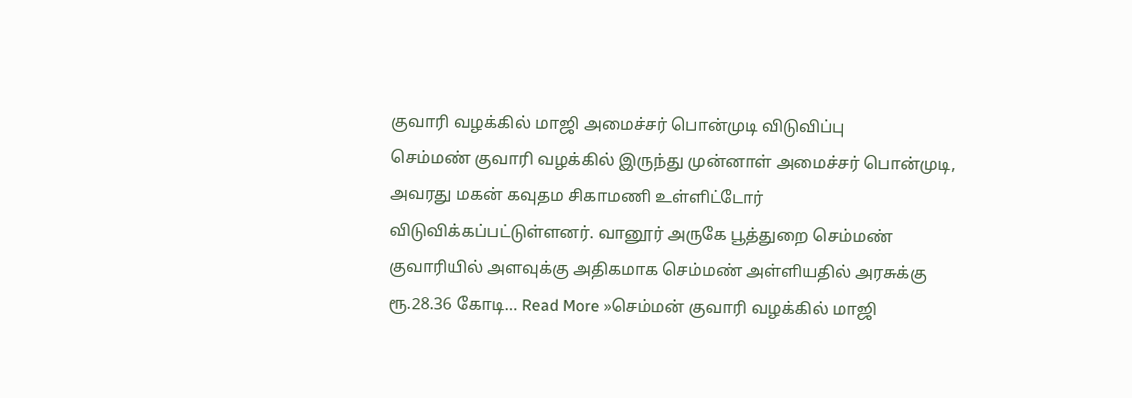குவாரி வழக்கில் மாஜி அமைச்சர் பொன்முடி விடுவிப்பு
செம்மண் குவாரி வழக்கில் இருந்து முன்னாள் அமைச்சர் பொன்முடி, அவரது மகன் கவுதம சிகாமணி உள்ளிட்டோர் விடுவிக்கப்பட்டுள்ளனர். வானூர் அருகே பூத்துறை செம்மண் குவாரியில் அளவுக்கு அதிகமாக செம்மண் அள்ளியதில் அரசுக்கு ரூ.28.36 கோடி… Read More »செம்மன் குவாரி வழக்கில் மாஜி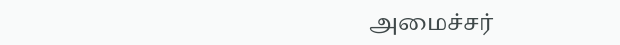அமைச்சர்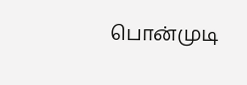பொன்முடி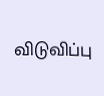விடுவிப்பு